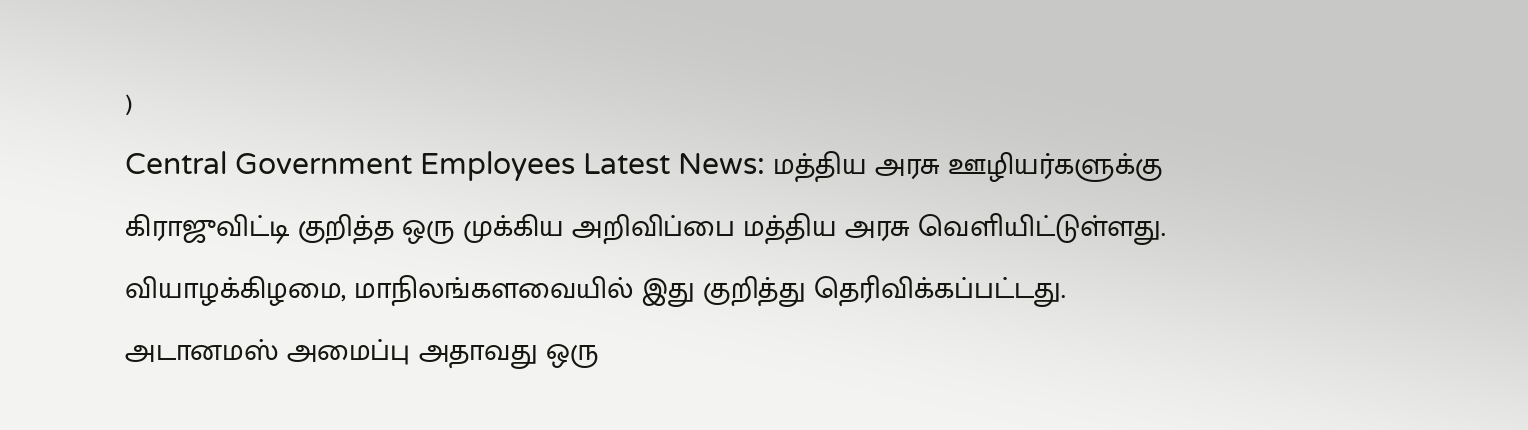)
Central Government Employees Latest News: மத்திய அரசு ஊழியர்களுக்கு கிராஜுவிட்டி குறித்த ஒரு முக்கிய அறிவிப்பை மத்திய அரசு வெளியிட்டுள்ளது. வியாழக்கிழமை, மாநிலங்களவையில் இது குறித்து தெரிவிக்கப்பட்டது. அடானமஸ் அமைப்பு அதாவது ஒரு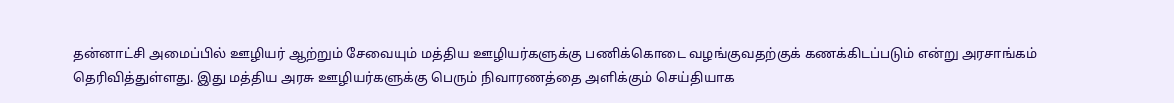தன்னாட்சி அமைப்பில் ஊழியர் ஆற்றும் சேவையும் மத்திய ஊழியர்களுக்கு பணிக்கொடை வழங்குவதற்குக் கணக்கிடப்படும் என்று அரசாங்கம் தெரிவித்துள்ளது. இது மத்திய அரசு ஊழியர்களுக்கு பெரும் நிவாரணத்தை அளிக்கும் செய்தியாக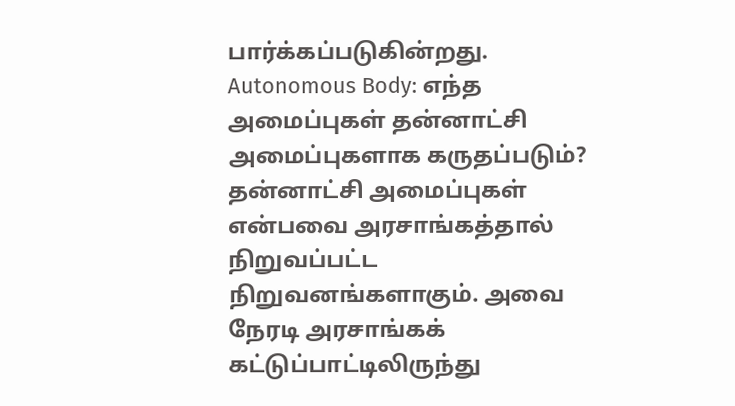பார்க்கப்படுகின்றது.
Autonomous Body: எந்த அமைப்புகள் தன்னாட்சி அமைப்புகளாக கருதப்படும்?
தன்னாட்சி அமைப்புகள் என்பவை அரசாங்கத்தால் நிறுவப்பட்ட நிறுவனங்களாகும். அவை நேரடி அரசாங்கக் கட்டுப்பாட்டிலிருந்து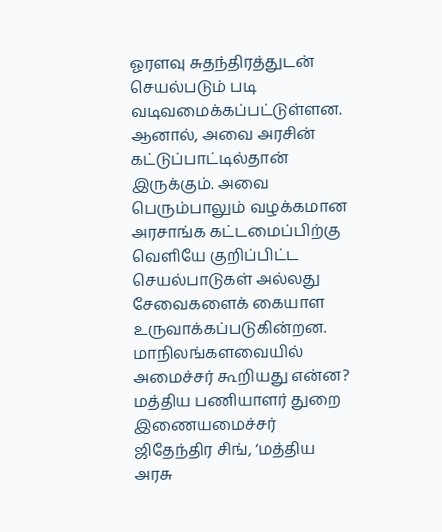ஓரளவு சுதந்திரத்துடன் செயல்படும் படி வடிவமைக்கப்பட்டுள்ளன. ஆனால், அவை அரசின் கட்டுப்பாட்டில்தான் இருக்கும். அவை பெரும்பாலும் வழக்கமான அரசாங்க கட்டமைப்பிற்கு வெளியே குறிப்பிட்ட செயல்பாடுகள் அல்லது சேவைகளைக் கையாள உருவாக்கப்படுகின்றன.
மாநிலங்களவையில் அமைச்சர் கூறியது என்ன?
மத்திய பணியாளர் துறை இணையமைச்சர் ஜிதேந்திர சிங், ‘மத்திய அரசு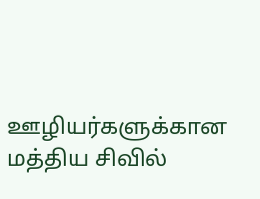ஊழியர்களுக்கான மத்திய சிவில்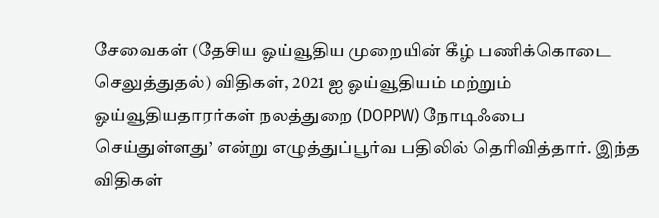சேவைகள் (தேசிய ஓய்வூதிய முறையின் கீழ் பணிக்கொடை செலுத்துதல்) விதிகள், 2021 ஐ ஓய்வூதியம் மற்றும் ஓய்வூதியதாரர்கள் நலத்துறை (DOPPW) நோடிஃபை செய்துள்ளது’ என்று எழுத்துப்பூர்வ பதிலில் தெரிவித்தார். இந்த விதிகள்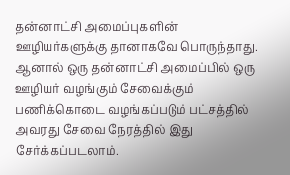தன்னாட்சி அமைப்புகளின் ஊழியர்களுக்கு தானாகவே பொருந்தாது. ஆனால் ஒரு தன்னாட்சி அமைப்பில் ஒரு ஊழியர் வழங்கும் சேவைக்கும் பணிக்கொடை வழங்கப்படும் பட்சத்தில் அவரது சேவை நேரத்தில் இது சேர்க்கப்படலாம்.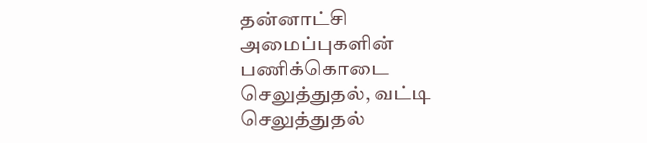தன்னாட்சி அமைப்புகளின் பணிக்கொடை செலுத்துதல், வட்டி செலுத்துதல்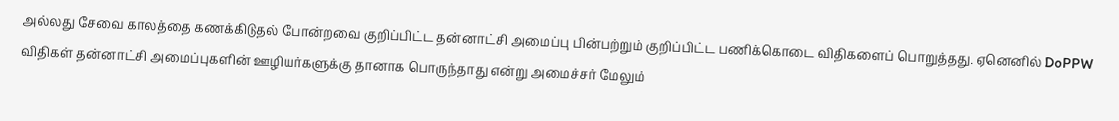அல்லது சேவை காலத்தை கணக்கிடுதல் போன்றவை குறிப்பிட்ட தன்னாட்சி அமைப்பு பின்பற்றும் குறிப்பிட்ட பணிக்கொடை விதிகளைப் பொறுத்தது. ஏனெனில் DoPPW விதிகள் தன்னாட்சி அமைப்புகளின் ஊழியர்களுக்கு தானாக பொருந்தாது என்று அமைச்சர் மேலும்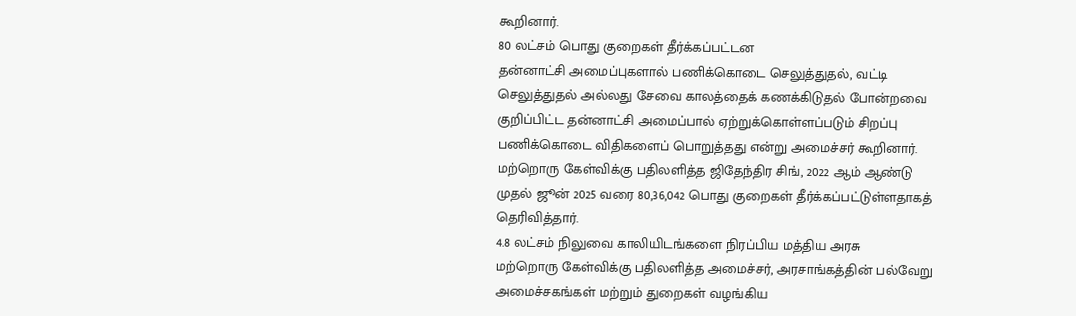கூறினார்.
80 லட்சம் பொது குறைகள் தீர்க்கப்பட்டன
தன்னாட்சி அமைப்புகளால் பணிக்கொடை செலுத்துதல், வட்டி செலுத்துதல் அல்லது சேவை காலத்தைக் கணக்கிடுதல் போன்றவை குறிப்பிட்ட தன்னாட்சி அமைப்பால் ஏற்றுக்கொள்ளப்படும் சிறப்பு பணிக்கொடை விதிகளைப் பொறுத்தது என்று அமைச்சர் கூறினார். மற்றொரு கேள்விக்கு பதிலளித்த ஜிதேந்திர சிங், 2022 ஆம் ஆண்டு முதல் ஜூன் 2025 வரை 80,36,042 பொது குறைகள் தீர்க்கப்பட்டுள்ளதாகத் தெரிவித்தார்.
4.8 லட்சம் நிலுவை காலியிடங்களை நிரப்பிய மத்திய அரசு
மற்றொரு கேள்விக்கு பதிலளித்த அமைச்சர், அரசாங்கத்தின் பல்வேறு அமைச்சகங்கள் மற்றும் துறைகள் வழங்கிய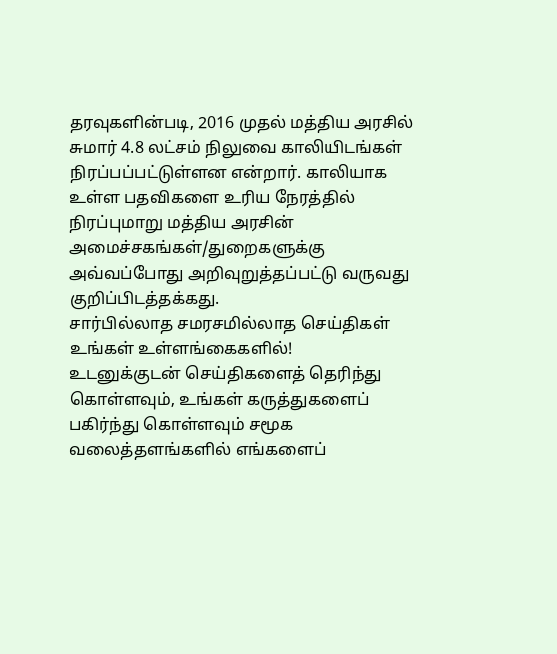தரவுகளின்படி, 2016 முதல் மத்திய அரசில் சுமார் 4.8 லட்சம் நிலுவை காலியிடங்கள் நிரப்பப்பட்டுள்ளன என்றார். காலியாக உள்ள பதவிகளை உரிய நேரத்தில் நிரப்புமாறு மத்திய அரசின் அமைச்சகங்கள்/துறைகளுக்கு அவ்வப்போது அறிவுறுத்தப்பட்டு வருவது குறிப்பிடத்தக்கது.
சார்பில்லாத சமரசமில்லாத செய்திகள் உங்கள் உள்ளங்கைகளில்!
உடனுக்குடன் செய்திகளைத் தெரிந்து கொள்ளவும், உங்கள் கருத்துகளைப் பகிர்ந்து கொள்ளவும் சமூக வலைத்தளங்களில் எங்களைப்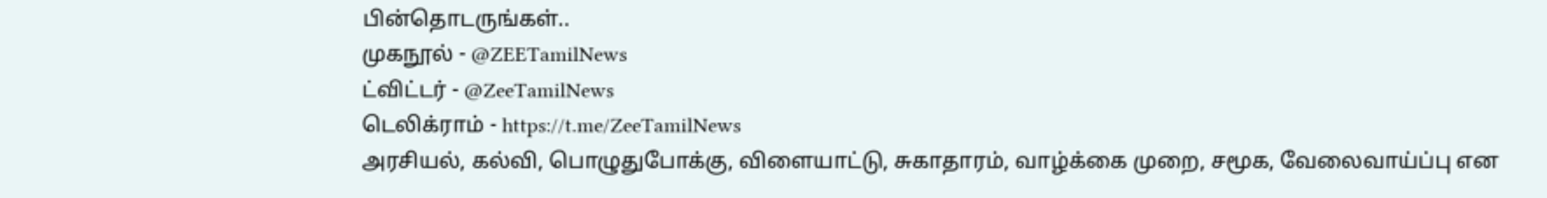பின்தொடருங்கள்..
முகநூல் - @ZEETamilNews
ட்விட்டர் - @ZeeTamilNews
டெலிக்ராம் - https://t.me/ZeeTamilNews
அரசியல், கல்வி, பொழுதுபோக்கு, விளையாட்டு, சுகாதாரம், வாழ்க்கை முறை, சமூக, வேலைவாய்ப்பு என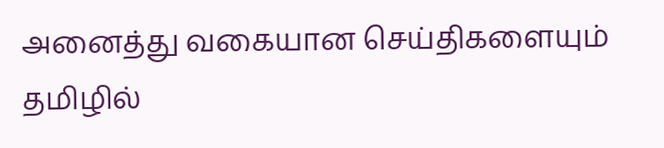அனைத்து வகையான செய்திகளையும் தமிழில்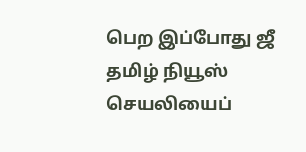பெற இப்போது ஜீ தமிழ் நியூஸ் செயலியைப்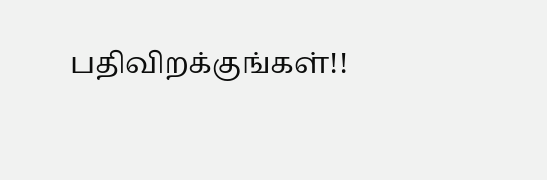பதிவிறக்குங்கள்!!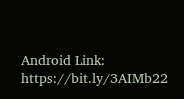Android Link: https://bit.ly/3AIMb22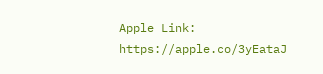Apple Link: https://apple.co/3yEataJ